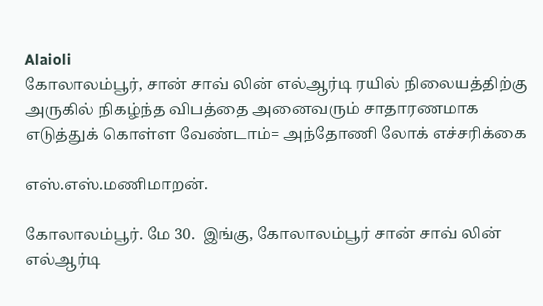Alaioli
கோலாலம்பூர், சான் சாவ் லின் எல்ஆர்டி ரயில் நிலையத்திற்கு அருகில் நிகழ்ந்த விபத்தை அனைவரும் சாதாரணமாக எடுத்துக் கொள்ள வேண்டாம்= அந்தோணி லோக் எச்சரிக்கை

எஸ்.எஸ்.மணிமாறன்.

கோலாலம்பூர். மே 30.  இங்கு, கோலாலம்பூர் சான் சாவ் லின் எல்ஆர்டி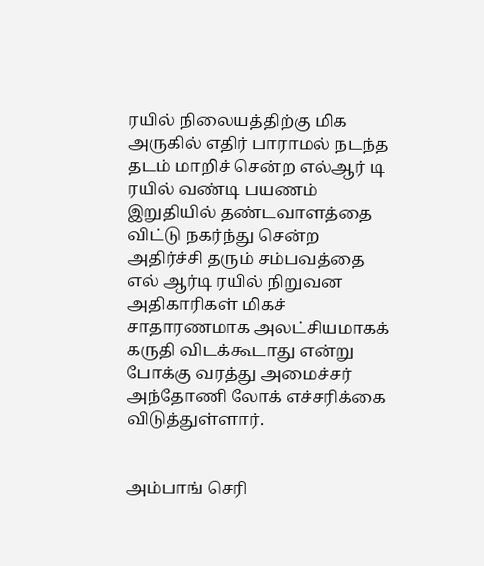ரயில் நிலையத்திற்கு மிக அருகில் எதிர் பாராமல் நடந்த தடம் மாறிச் சென்ற எல்ஆர் டி ரயில் வண்டி பயணம் இறுதியில் தண்டவாளத்தை விட்டு நகர்ந்து சென்ற அதிர்ச்சி தரும் சம்பவத்தை எல் ஆர்டி ரயில் நிறுவன அதிகாரிகள் மிகச் சாதாரணமாக அலட்சியமாகக் கருதி விடக்கூடாது என்று போக்கு வரத்து அமைச்சர் அந்தோணி லோக் எச்சரிக்கை விடுத்துள்ளார்.


அம்பாங் செரி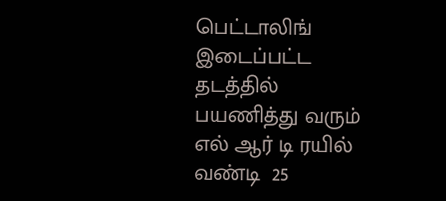பெட்டாலிங் இடைப்பட்ட தடத்தில் பயணித்து வரும் எல் ஆர் டி ரயில் வண்டி  25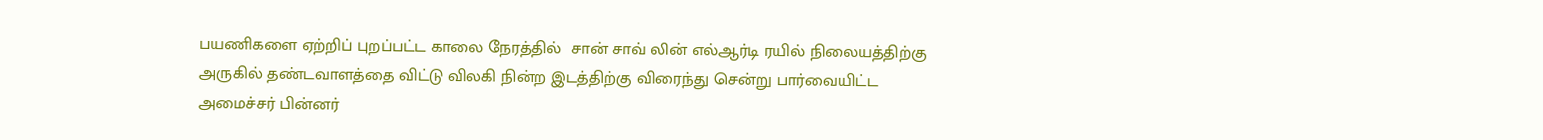பயணிகளை ஏற்றிப் புறப்பட்ட காலை நேரத்தில்  சான் சாவ் லின் எல்ஆர்டி ரயில் நிலையத்திற்கு அருகில் தண்டவாளத்தை விட்டு விலகி நின்ற இடத்திற்கு விரைந்து சென்று பார்வையிட்ட அமைச்சர் பின்னர்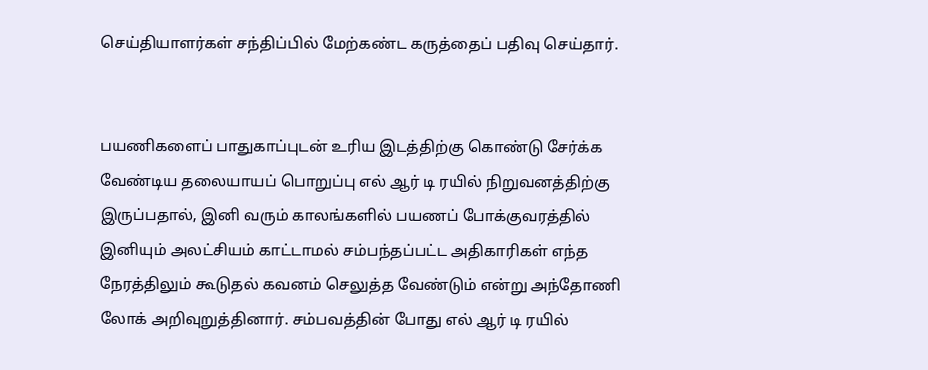செய்தியாளர்கள் சந்திப்பில் மேற்கண்ட கருத்தைப் பதிவு செய்தார்.


பயணிகளைப் பாதுகாப்புடன் உரிய இடத்திற்கு கொண்டு சேர்க்க வேண்டிய தலையாயப் பொறுப்பு எல் ஆர் டி ரயில் நிறுவனத்திற்கு இருப்பதால், இனி வரும் காலங்களில் பயணப் போக்குவரத்தில் இனியும் அலட்சியம் காட்டாமல் சம்பந்தப்பட்ட அதிகாரிகள் எந்த நேரத்திலும் கூடுதல் கவனம் செலுத்த வேண்டும் என்று அந்தோணி லோக் அறிவுறுத்தினார். சம்பவத்தின் போது எல் ஆர் டி ரயில்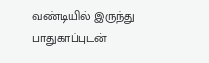வண்டியில் இருந்து பாதுகாப்புடன்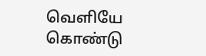வெளியே கொண்டு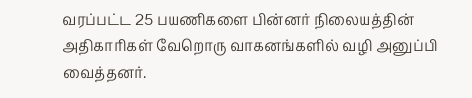வரப்பட்ட 25 பயணிகளை பின்னர் நிலையத்தின் அதிகாரிகள் வேறொரு வாகனங்களில் வழி அனுப்பி வைத்தனர்.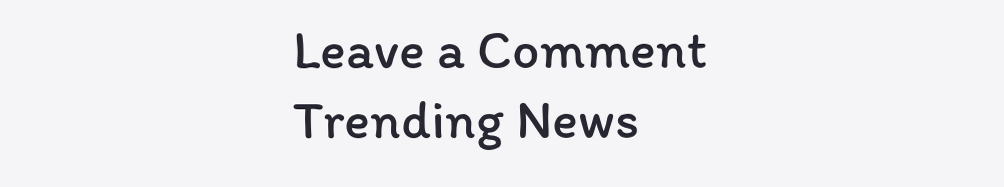Leave a Comment
Trending News